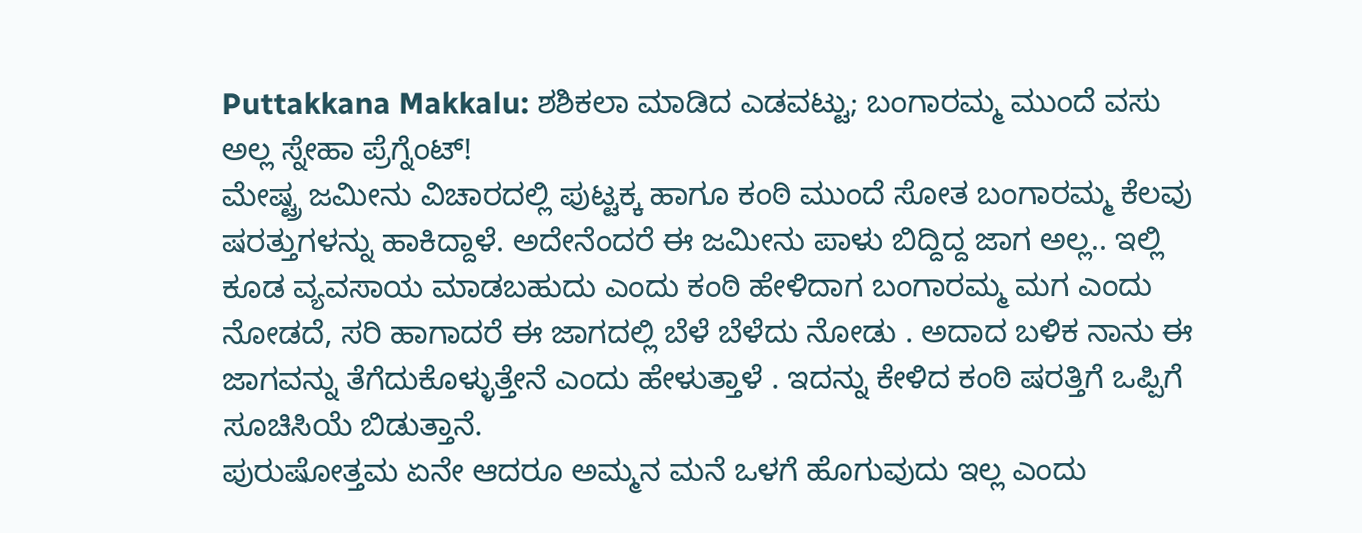Puttakkana Makkalu: ಶಶಿಕಲಾ ಮಾಡಿದ ಎಡವಟ್ಟು; ಬಂಗಾರಮ್ಮ ಮುಂದೆ ವಸು ಅಲ್ಲ ಸ್ನೇಹಾ ಪ್ರೆಗ್ನೆಂಟ್!
ಮೇಷ್ಟ್ರ ಜಮೀನು ವಿಚಾರದಲ್ಲಿ ಪುಟ್ಟಕ್ಕ ಹಾಗೂ ಕಂಠಿ ಮುಂದೆ ಸೋತ ಬಂಗಾರಮ್ಮ ಕೆಲವು ಷರತ್ತುಗಳನ್ನು ಹಾಕಿದ್ದಾಳೆ. ಅದೇನೆಂದರೆ ಈ ಜಮೀನು ಪಾಳು ಬಿದ್ದಿದ್ದ ಜಾಗ ಅಲ್ಲ.. ಇಲ್ಲಿ ಕೂಡ ವ್ಯವಸಾಯ ಮಾಡಬಹುದು ಎಂದು ಕಂಠಿ ಹೇಳಿದಾಗ ಬಂಗಾರಮ್ಮ ಮಗ ಎಂದು ನೋಡದೆ, ಸರಿ ಹಾಗಾದರೆ ಈ ಜಾಗದಲ್ಲಿ ಬೆಳೆ ಬೆಳೆದು ನೋಡು . ಅದಾದ ಬಳಿಕ ನಾನು ಈ ಜಾಗವನ್ನು ತೆಗೆದುಕೊಳ್ಳುತ್ತೇನೆ ಎಂದು ಹೇಳುತ್ತಾಳೆ . ಇದನ್ನು ಕೇಳಿದ ಕಂಠಿ ಷರತ್ತಿಗೆ ಒಪ್ಪಿಗೆ ಸೂಚಿಸಿಯೆ ಬಿಡುತ್ತಾನೆ.
ಪುರುಷೋತ್ತಮ ಏನೇ ಆದರೂ ಅಮ್ಮನ ಮನೆ ಒಳಗೆ ಹೊಗುವುದು ಇಲ್ಲ ಎಂದು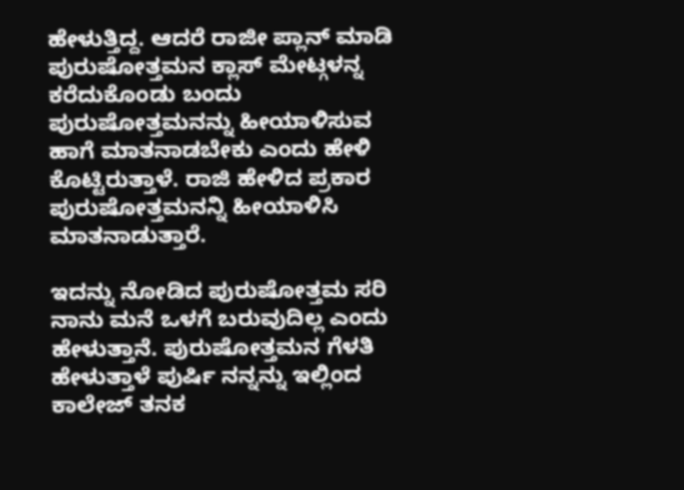ಹೇಳುತ್ತಿದ್ದ. ಆದರೆ ರಾಜೀ ಪ್ಲಾನ್ ಮಾಡಿ ಪುರುಷೋತ್ತಮನ ಕ್ಲಾಸ್ ಮೇಟ್ಗಳನ್ನ ಕರೆದುಕೊಂಡು ಬಂದು ಪುರುಷೋತ್ತಮನನ್ನು ಹೀಯಾಳಿಸುವ ಹಾಗೆ ಮಾತನಾಡಬೇಕು ಎಂದು ಹೇಳಿ ಕೊಟ್ಟಿರುತ್ತಾಳೆ. ರಾಜಿ ಹೇಳಿದ ಪ್ರಕಾರ ಪುರುಷೋತ್ತಮನನ್ನಿ ಹೀಯಾಳಿಸಿ ಮಾತನಾಡುತ್ತಾರೆ.

ಇದನ್ನು ನೋಡಿದ ಪುರುಷೋತ್ತಮ ಸರಿ ನಾನು ಮನೆ ಒಳಗೆ ಬರುವುದಿಲ್ಲ ಎಂದು ಹೇಳುತ್ತಾನೆ. ಪುರುಷೋತ್ತಮನ ಗೆಳತಿ ಹೇಳುತ್ತಾಳೆ ಪುರ್ಷಿ ನನ್ನನ್ನು ಇಲ್ಲಿಂದ ಕಾಲೇಜ್ ತನಕ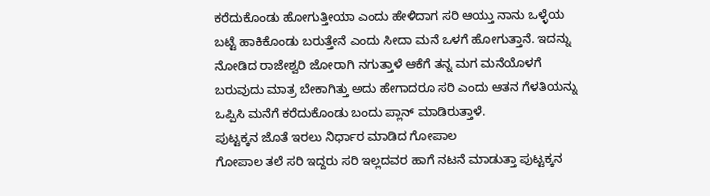ಕರೆದುಕೊಂಡು ಹೋಗುತ್ತೀಯಾ ಎಂದು ಹೇಳಿದಾಗ ಸರಿ ಆಯ್ತು ನಾನು ಒಳ್ಳೆಯ ಬಟ್ಟೆ ಹಾಕಿಕೊಂಡು ಬರುತ್ತೇನೆ ಎಂದು ಸೀದಾ ಮನೆ ಒಳಗೆ ಹೋಗುತ್ತಾನೆ. ಇದನ್ನು ನೋಡಿದ ರಾಜೇಶ್ವರಿ ಜೋರಾಗಿ ನಗುತ್ತಾಳೆ ಆಕೆಗೆ ತನ್ನ ಮಗ ಮನೆಯೊಳಗೆ ಬರುವುದು ಮಾತ್ರ ಬೇಕಾಗಿತ್ತು ಅದು ಹೇಗಾದರೂ ಸರಿ ಎಂದು ಆತನ ಗೆಳತಿಯನ್ನು ಒಪ್ಪಿಸಿ ಮನೆಗೆ ಕರೆದುಕೊಂಡು ಬಂದು ಪ್ಲಾನ್ ಮಾಡಿರುತ್ತಾಳೆ.
ಪುಟ್ಟಕ್ಕನ ಜೊತೆ ಇರಲು ನಿರ್ಧಾರ ಮಾಡಿದ ಗೋಪಾಲ
ಗೋಪಾಲ ತಲೆ ಸರಿ ಇದ್ದರು ಸರಿ ಇಲ್ಲದವರ ಹಾಗೆ ನಟನೆ ಮಾಡುತ್ತಾ ಪುಟ್ಟಕ್ಕನ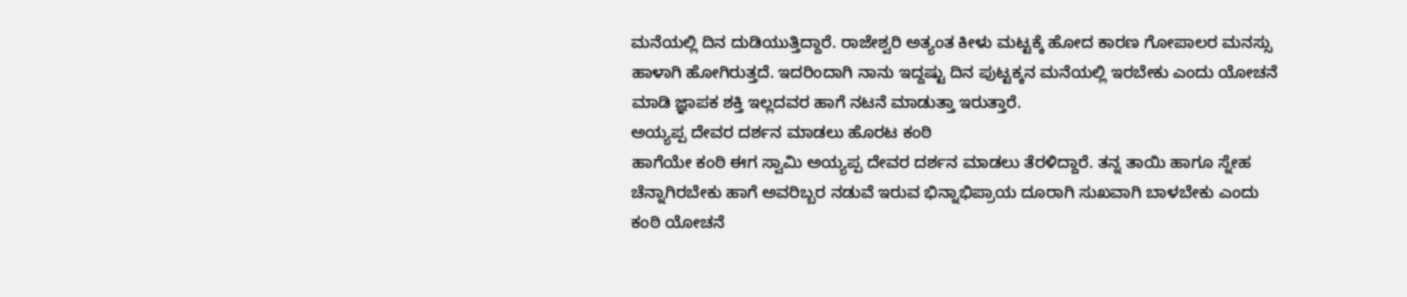ಮನೆಯಲ್ಲಿ ದಿನ ದುಡಿಯುತ್ತಿದ್ದಾರೆ. ರಾಜೇಶ್ವರಿ ಅತ್ಯಂತ ಕೀಳು ಮಟ್ಟಕ್ಕೆ ಹೋದ ಕಾರಣ ಗೋಪಾಲರ ಮನಸ್ಸು ಹಾಳಾಗಿ ಹೋಗಿರುತ್ತದೆ. ಇದರಿಂದಾಗಿ ನಾನು ಇದ್ದಷ್ಟು ದಿನ ಪುಟ್ಟಕ್ಕನ ಮನೆಯಲ್ಲಿ ಇರಬೇಕು ಎಂದು ಯೋಚನೆ ಮಾಡಿ ಜ್ಞಾಪಕ ಶಕ್ತಿ ಇಲ್ಲದವರ ಹಾಗೆ ನಟನೆ ಮಾಡುತ್ತಾ ಇರುತ್ತಾರೆ.
ಅಯ್ಯಪ್ಪ ದೇವರ ದರ್ಶನ ಮಾಡಲು ಹೊರಟ ಕಂಠಿ
ಹಾಗೆಯೇ ಕಂಠಿ ಈಗ ಸ್ವಾಮಿ ಅಯ್ಯಪ್ಪ ದೇವರ ದರ್ಶನ ಮಾಡಲು ತೆರಳಿದ್ದಾರೆ. ತನ್ನ ತಾಯಿ ಹಾಗೂ ಸ್ನೇಹ ಚೆನ್ನಾಗಿರಬೇಕು ಹಾಗೆ ಅವರಿಬ್ಬರ ನಡುವೆ ಇರುವ ಭಿನ್ನಾಭಿಪ್ರಾಯ ದೂರಾಗಿ ಸುಖವಾಗಿ ಬಾಳಬೇಕು ಎಂದು ಕಂಠಿ ಯೋಚನೆ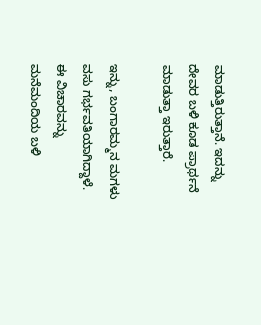ಮಾಡುತ್ತಿರುತ್ತಾನೆ. ಇದನ್ನು ದೇವರ ಬಳಿ ಕೂಡ ಪ್ರಾರ್ಥನೆ ಮಾಡುತ್ತಾ ಇರುತ್ತಾರೆ.

ಇನ್ನು, ಬಂಗಾರಮ್ಮನ ಮಗಳು ವಸು ಗರ್ಭವತಿಯಾಗಿದ್ದಾಳೆ. ಈ ವಿಚಾರವನ್ನು ಮನೆಮಂದಿಯ ಬಳಿ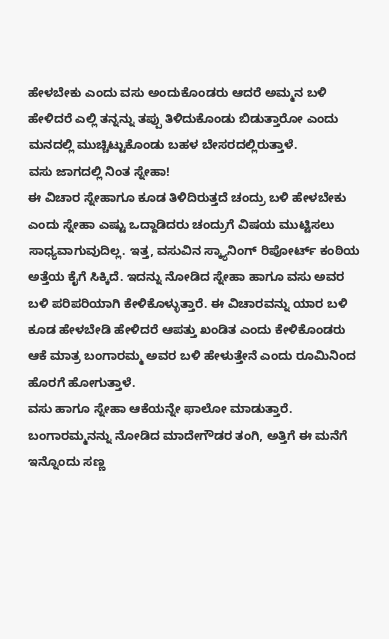ಹೇಳಬೇಕು ಎಂದು ವಸು ಅಂದುಕೊಂಡರು ಆದರೆ ಅಮ್ಮನ ಬಳಿ ಹೇಳಿದರೆ ಎಲ್ಲಿ ತನ್ನನ್ನು ತಪ್ಪು ತಿಳಿದುಕೊಂಡು ಬಿಡುತ್ತಾರೋ ಎಂದು ಮನದಲ್ಲಿ ಮುಚ್ಚಿಟ್ಟುಕೊಂಡು ಬಹಳ ಬೇಸರದಲ್ಲಿರುತ್ತಾಳೆ.
ವಸು ಜಾಗದಲ್ಲಿ ನಿಂತ ಸ್ನೇಹಾ!
ಈ ವಿಚಾರ ಸ್ನೇಹಾಗೂ ಕೂಡ ತಿಳಿದಿರುತ್ತದೆ ಚಂದ್ರು ಬಳಿ ಹೇಳಬೇಕು ಎಂದು ಸ್ನೇಹಾ ಎಷ್ಟು ಒದ್ದಾಡಿದರು ಚಂದ್ರುಗೆ ವಿಷಯ ಮುಟ್ಟಿಸಲು ಸಾಧ್ಯವಾಗುವುದಿಲ್ಲ. ಇತ್ತ, ವಸುವಿನ ಸ್ಕ್ಯಾನಿಂಗ್ ರಿಪೋರ್ಟ್ ಕಂಠಿಯ ಅತ್ತೆಯ ಕೈಗೆ ಸಿಕ್ಕಿದೆ. ಇದನ್ನು ನೋಡಿದ ಸ್ನೇಹಾ ಹಾಗೂ ವಸು ಅವರ ಬಳಿ ಪರಿಪರಿಯಾಗಿ ಕೇಳಿಕೊಳ್ಳುತ್ತಾರೆ. ಈ ವಿಚಾರವನ್ನು ಯಾರ ಬಳಿ ಕೂಡ ಹೇಳಬೇಡಿ ಹೇಳಿದರೆ ಆಪತ್ತು ಖಂಡಿತ ಎಂದು ಕೇಳಿಕೊಂಡರು ಆಕೆ ಮಾತ್ರ ಬಂಗಾರಮ್ಮ ಅವರ ಬಳಿ ಹೇಳುತ್ತೇನೆ ಎಂದು ರೂಮಿನಿಂದ ಹೊರಗೆ ಹೋಗುತ್ತಾಳೆ.
ವಸು ಹಾಗೂ ಸ್ನೇಹಾ ಆಕೆಯನ್ನೇ ಫಾಲೋ ಮಾಡುತ್ತಾರೆ. ಬಂಗಾರಮ್ಮನನ್ನು ನೋಡಿದ ಮಾದೇಗೌಡರ ತಂಗಿ, ಅತ್ತಿಗೆ ಈ ಮನೆಗೆ ಇನ್ನೊಂದು ಸಣ್ಣ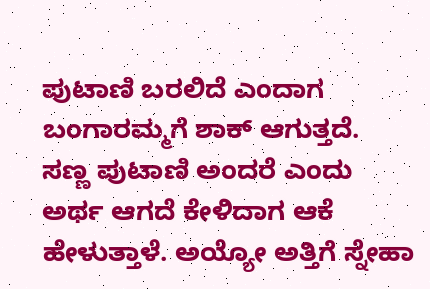ಪುಟಾಣಿ ಬರಲಿದೆ ಎಂದಾಗ ಬಂಗಾರಮ್ಮಗೆ ಶಾಕ್ ಆಗುತ್ತದೆ. ಸಣ್ಣ ಪುಟಾಣಿ ಅಂದರೆ ಎಂದು ಅರ್ಥ ಆಗದೆ ಕೇಳಿದಾಗ ಆಕೆ ಹೇಳುತ್ತಾಳೆ. ಅಯ್ಯೋ ಅತ್ತಿಗೆ ಸ್ನೇಹಾ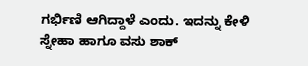ಗರ್ಭಿಣಿ ಆಗಿದ್ದಾಳೆ ಎಂದು. ಇದನ್ನು ಕೇಳಿ ಸ್ನೇಹಾ ಹಾಗೂ ವಸು ಶಾಕ್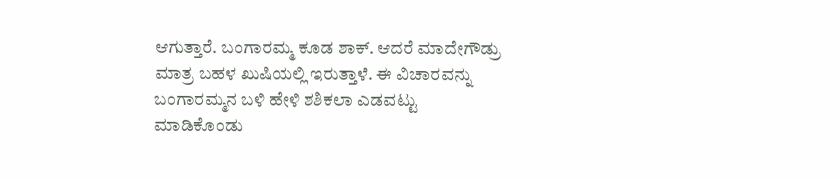ಆಗುತ್ತಾರೆ. ಬಂಗಾರಮ್ಮ ಕೂಡ ಶಾಕ್. ಆದರೆ ಮಾದೇಗೌಡ್ರು ಮಾತ್ರ ಬಹಳ ಖುಷಿಯಲ್ಲಿ ಇರುತ್ತಾಳೆ. ಈ ವಿಚಾರವನ್ನು ಬಂಗಾರಮ್ಮನ ಬಳಿ ಹೇಳಿ ಶಶಿಕಲಾ ಎಡವಟ್ಟು ಮಾಡಿಕೊಂಡು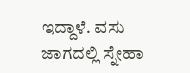ಇದ್ದಾಳೆ. ವಸು ಜಾಗದಲ್ಲಿ ಸ್ನೇಹಾ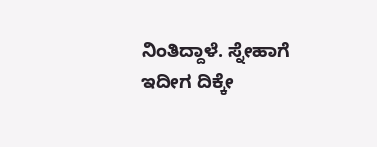ನಿಂತಿದ್ದಾಳೆ. ಸ್ನೇಹಾಗೆ ಇದೀಗ ದಿಕ್ಕೇ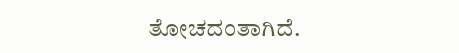ತೋಚದಂತಾಗಿದೆ.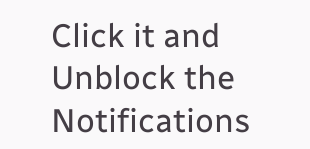Click it and Unblock the Notifications